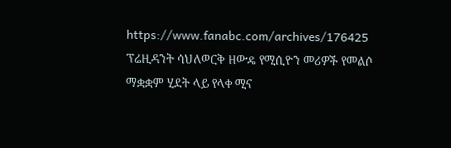https://www.fanabc.com/archives/176425
ፕሬዚዳንት ሳህለወርቅ ዘውዴ የሚሲዮን መሪዎች የመልሶ ማቋቋም ሂደት ላይ የላቀ ሚና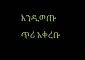እንዲወጡ ጥሪ አቀረቡ